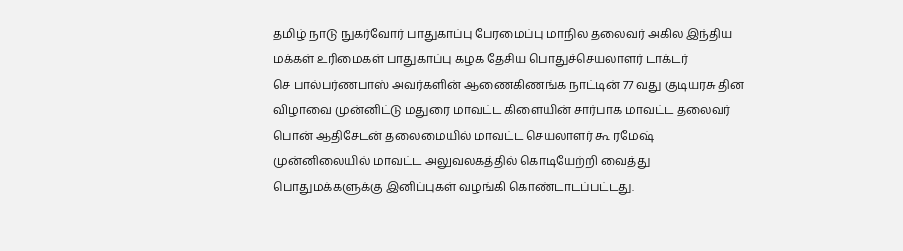தமிழ் நாடு நுகர்வோர் பாதுகாப்பு பேரமைப்பு மாநில தலைவர் அகில இந்திய மக்கள் உரிமைகள் பாதுகாப்பு கழக தேசிய பொதுச்செயலாளர் டாக்டர்
செ பால்பர்ணபாஸ் அவர்களின் ஆணைகிணங்க நாட்டின் 77 வது குடியரசு தின விழாவை முன்னிட்டு மதுரை மாவட்ட கிளையின் சார்பாக மாவட்ட தலைவர் பொன் ஆதிசேடன் தலைமையில் மாவட்ட செயலாளர் கூ ரமேஷ் முன்னிலையில் மாவட்ட அலுவலகத்தில் கொடியேற்றி வைத்து பொதுமக்களுக்கு இனிப்புகள் வழங்கி கொண்டாடப்பட்டது.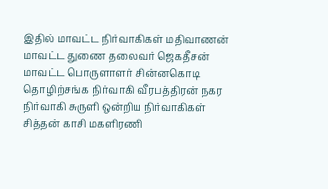இதில் மாவட்ட நிர்வாகிகள் மதிவாணன் மாவட்ட துணை தலைவர் ஜெகதீசன்
மாவட்ட பொருளாளர் சின்னகொடி தொழிற்சங்க நிர்வாகி வீரபத்திரன் நகர நிர்வாகி சுருளி ஒன்றிய நிர்வாகிகள் சித்தன் காசி மகளிரணி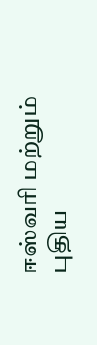ஈஸ்வரி மற்றும்
புதிய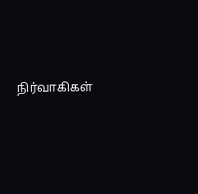நிர்வாகிகள்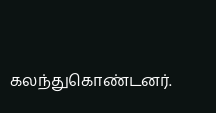கலந்துகொண்டனர்.